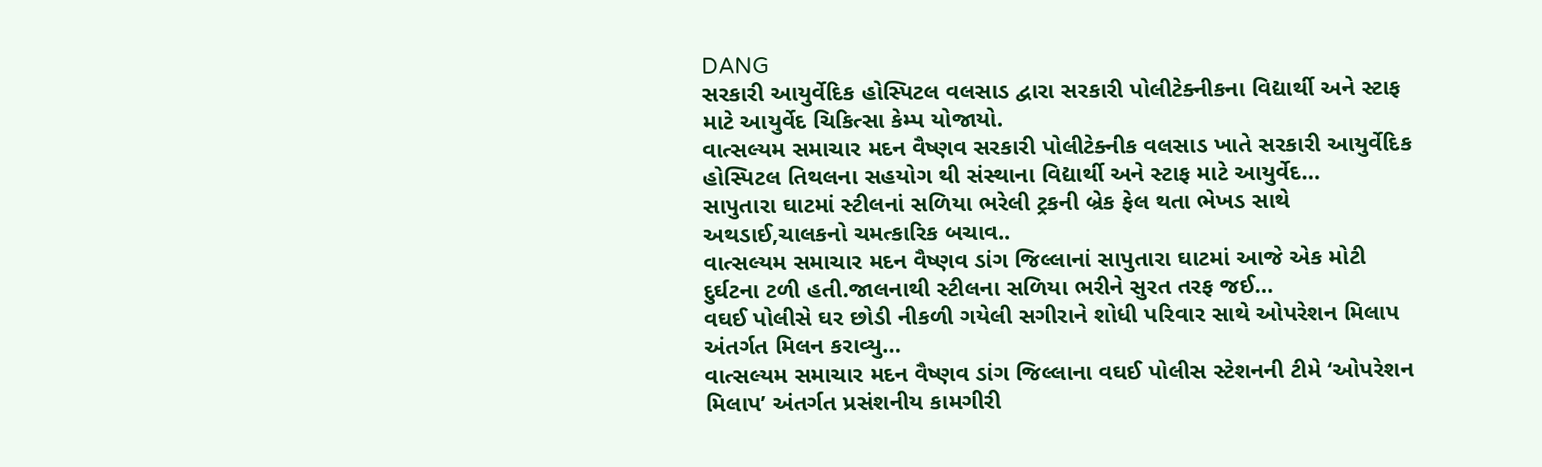DANG
સરકારી આયુર્વેદિક હોસ્પિટલ વલસાડ દ્વારા સરકારી પોલીટેક્નીકના વિદ્યાર્થી અને સ્ટાફ માટે આયુર્વેદ ચિકિત્સા કેમ્પ યોજાયો.
વાત્સલ્યમ સમાચાર મદન વૈષ્ણવ સરકારી પોલીટેક્નીક વલસાડ ખાતે સરકારી આયુર્વેદિક હોસ્પિટલ તિથલના સહયોગ થી સંસ્થાના વિદ્યાર્થી અને સ્ટાફ માટે આયુર્વેદ…
સાપુતારા ઘાટમાં સ્ટીલનાં સળિયા ભરેલી ટ્રકની બ્રેક ફેલ થતા ભેખડ સાથે અથડાઈ,ચાલકનો ચમત્કારિક બચાવ..
વાત્સલ્યમ સમાચાર મદન વૈષ્ણવ ડાંગ જિલ્લાનાં સાપુતારા ઘાટમાં આજે એક મોટી દુર્ઘટના ટળી હતી.જાલનાથી સ્ટીલના સળિયા ભરીને સુરત તરફ જઈ…
વઘઈ પોલીસે ઘર છોડી નીકળી ગયેલી સગીરાને શોધી પરિવાર સાથે ઓપરેશન મિલાપ અંતર્ગત મિલન કરાવ્યુ…
વાત્સલ્યમ સમાચાર મદન વૈષ્ણવ ડાંગ જિલ્લાના વઘઈ પોલીસ સ્ટેશનની ટીમે ‘ઓપરેશન મિલાપ’ અંતર્ગત પ્રસંશનીય કામગીરી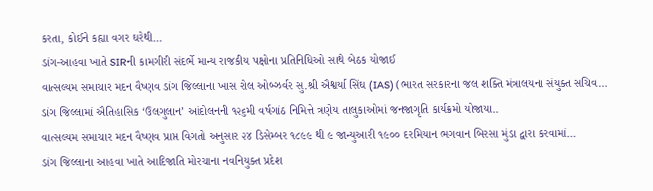કરતા, કોઈને કહ્યા વગર ઘરેથી…
ડાંગ-આહવા ખાતે SIRની કામગીરી સંદર્ભે માન્ય રાજકીય પક્ષોના પ્રતિનિધિઓ સાથે બેઠક યોજાઈ
વાત્સલ્યમ સમાચાર મદન વૈષ્ણવ ડાંગ જિલ્લાના ખાસ રોલ ઓબ્ઝર્વર સુ.શ્રી ઐશ્વર્યા સિંઘ (IAS) (ભારત સરકારના જલ શક્તિ મંત્રાલયના સંયુક્ત સચિવ…
ડાંગ જિલ્લામાં ઐતિહાસિક ‘ઉલગુલાન’ આંદોલનની ૧૨૬મી વર્ષગાંઠ નિમિત્તે ત્રણેય તાલુકાઓમાં જનજાગૃતિ કાર્યક્રમો યોજાયા..
વાત્સલ્યમ સમાચાર મદન વૈષ્ણવ પ્રાપ્ત વિગતો અનુસાર ૨૪ ડિસેમ્બર ૧૮૯૯ થી ૯ જાન્યુઆરી ૧૯૦૦ દરમિયાન ભગવાન બિરસા મુંડા દ્વારા કરવામાં…
ડાંગ જિલ્લાના આહવા ખાતે આદિજાતિ મોરચાના નવનિયુક્ત પ્રદેશ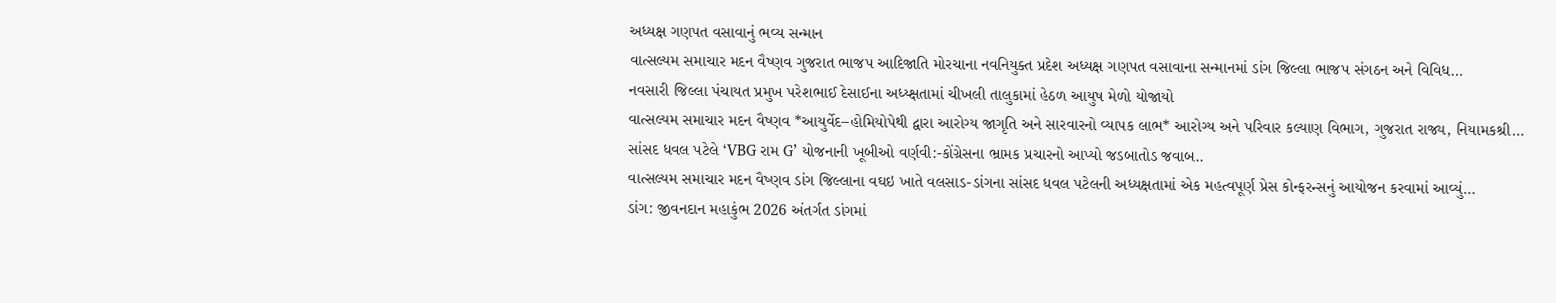અધ્યક્ષ ગણપત વસાવાનું ભવ્ય સન્માન
વાત્સલ્યમ સમાચાર મદન વૈષ્ણવ ગુજરાત ભાજપ આદિજાતિ મોરચાના નવનિયુક્ત પ્રદેશ અધ્યક્ષ ગણપત વસાવાના સન્માનમાં ડાંગ જિલ્લા ભાજપ સંગઠન અને વિવિધ…
નવસારી જિલ્લા પંચાયત પ્રમુખ પરેશભાઈ દેસાઈના અધ્ય્ક્ષતામાં ચીખલી તાલુકામાં હેઠળ આયુષ મેળો યોજાયો
વાત્સલ્યમ સમાચાર મદન વૈષ્ણવ *આયુર્વેદ–હોમિયોપેથી દ્વારા આરોગ્ય જાગૃતિ અને સારવારનો વ્યાપક લાભ* આરોગ્ય અને પરિવાર કલ્યાણ વિભાગ, ગુજરાત રાજ્ય, નિયામકશ્રી…
સાંસદ ધવલ પટેલે ‘VBG રામ G’ યોજનાની ખૂબીઓ વર્ણવી:-કોંગ્રેસના ભ્રામક પ્રચારનો આપ્યો જડબાતોડ જવાબ..
વાત્સલ્યમ સમાચાર મદન વૈષ્ણવ ડાંગ જિલ્લાના વઘઇ ખાતે વલસાડ-ડાંગના સાંસદ ધવલ પટેલની અધ્યક્ષતામાં એક મહત્વપૂર્ણ પ્રેસ કોન્ફરન્સનું આયોજન કરવામાં આવ્યું…
ડાંગ: જીવનદાન મહાકુંભ 2026 અંતર્ગત ડાંગમાં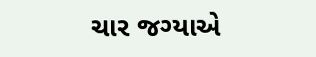ચાર જગ્યાએ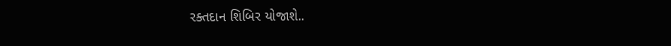રક્તદાન શિબિર યોજાશે..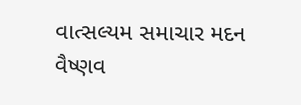વાત્સલ્યમ સમાચાર મદન વૈષ્ણવ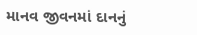માનવ જીવનમાં દાનનું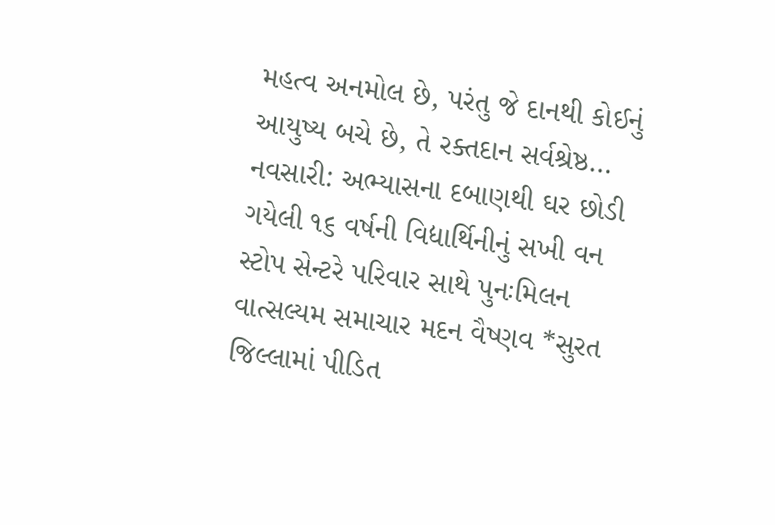મહત્વ અનમોલ છે, પરંતુ જે દાનથી કોઈનું આયુષ્ય બચે છે, તે રક્તદાન સર્વશ્રેષ્ઠ…
નવસારી: અભ્યાસના દબાણથી ઘર છોડી ગયેલી ૧૬ વર્ષની વિદ્યાર્થિનીનું સખી વન સ્ટોપ સેન્ટરે પરિવાર સાથે પુનઃમિલન
વાત્સલ્યમ સમાચાર મદન વૈષ્ણવ *સુરત જિલ્લામાં પીડિત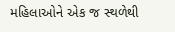મહિલાઓને એક જ સ્થળેથી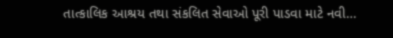તાત્કાલિક આશ્રય તથા સંકલિત સેવાઓ પૂરી પાડવા માટે નવી…